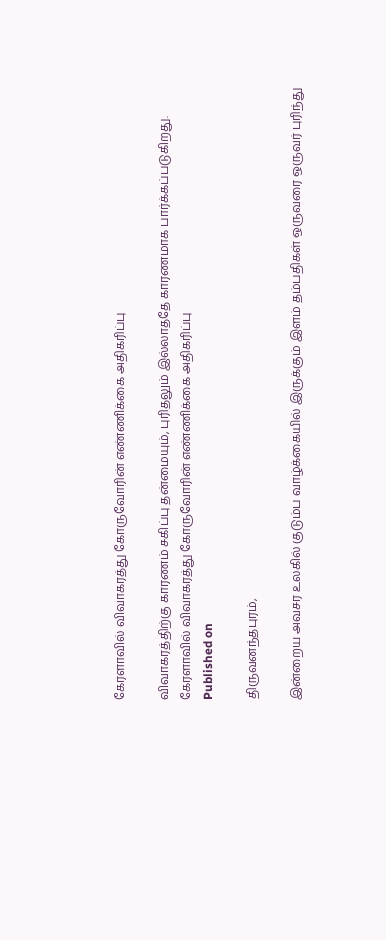கேரளாவில் விவாகரத்து கோருவோரின் எண்ணிக்கை அதிகரிப்பு

விவாகரத்திற்கு காரணம் சகிப்பு தன்மையும், புரிதலும் இல்லாததே காரணமாக பார்க்கப்படுகிறது.
கேரளாவில் விவாகரத்து கோருவோரின் எண்ணிக்கை அதிகரிப்பு
Published on

திருவனந்தபுரம்,

இன்றைய அவசர உலகில் குடும்ப வாழ்க்கையில் இருக்கும் இளம் தம்பதிகள் ஒருவரை ஒருவர் புரிந்து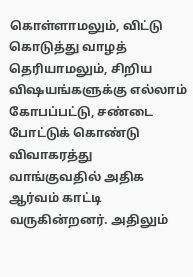கொள்ளாமலும், விட்டு கொடுத்து வாழத் தெரியாமலும், சிறிய விஷயங்களுக்கு எல்லாம் கோபப்பட்டு, சண்டை போட்டுக் கொண்டு விவாகரத்து வாங்குவதில் அதிக ஆர்வம் காட்டி வருகின்றனர். அதிலும்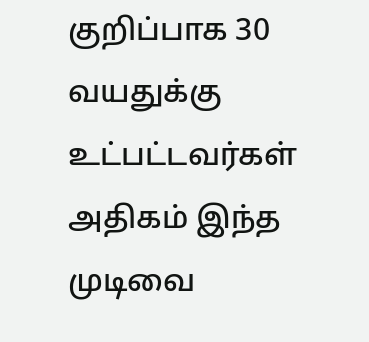குறிப்பாக 30 வயதுக்கு உட்பட்டவர்கள் அதிகம் இந்த முடிவை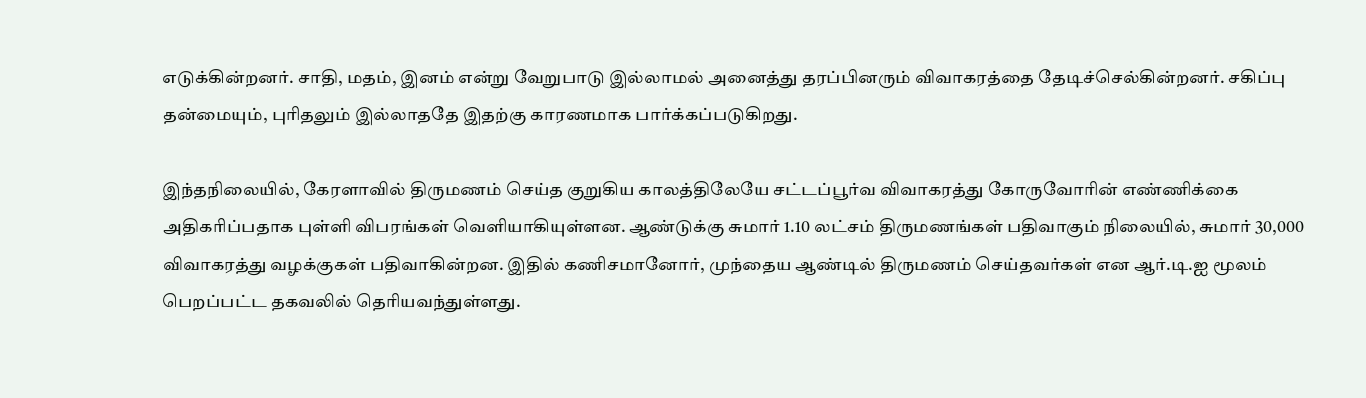எடுக்கின்றனர். சாதி, மதம், இனம் என்று வேறுபாடு இல்லாமல் அனைத்து தரப்பினரும் விவாகரத்தை தேடிச்செல்கின்றனர். சகிப்பு தன்மையும், புரிதலும் இல்லாததே இதற்கு காரணமாக பார்க்கப்படுகிறது.

இந்தநிலையில், கேரளாவில் திருமணம் செய்த குறுகிய காலத்திலேயே சட்டப்பூர்வ விவாகரத்து கோருவோரின் எண்ணிக்கை அதிகரிப்பதாக புள்ளி விபரங்கள் வெளியாகியுள்ளன. ஆண்டுக்கு சுமார் 1.10 லட்சம் திருமணங்கள் பதிவாகும் நிலையில், சுமார் 30,000 விவாகரத்து வழக்குகள் பதிவாகின்றன. இதில் கணிசமானோர், முந்தைய ஆண்டில் திருமணம் செய்தவர்கள் என ஆர்.டி.ஐ மூலம் பெறப்பட்ட தகவலில் தெரியவந்துள்ளது.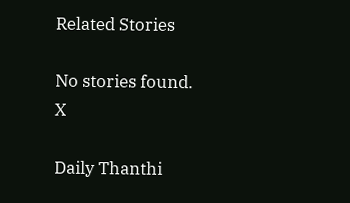Related Stories

No stories found.
X

Daily Thanthi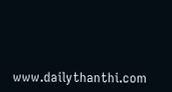www.dailythanthi.com